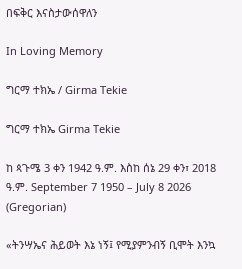በፍቅር እናስታውሰዋለን

In Loving Memory

ግርማ ተክኤ / Girma Tekie

ግርማ ተክኤ Girma Tekie

ከ ጳጉሜ 3 ቀን 1942 ዓ.ም. እስከ ሰኔ 29 ቀን፣ 2018 ዓ.ም. September 7 1950 – July 8 2026 (Gregorian)

«ትንሣኤና ሕይወት እኔ ነኝ፤ የሚያምንብኝ ቢሞት እንኳ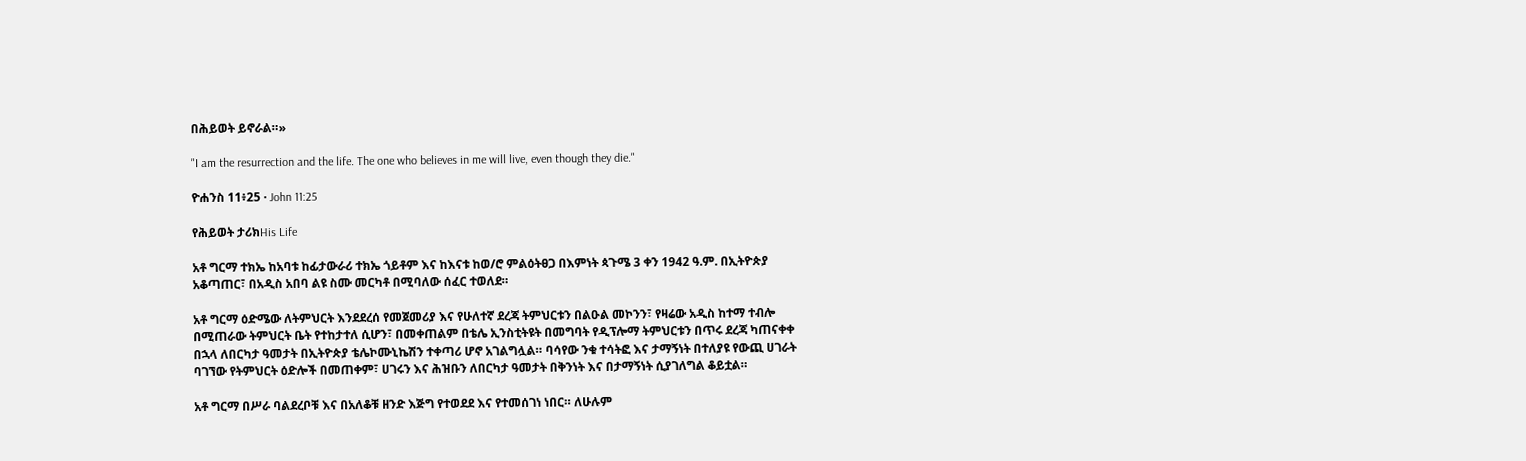በሕይወት ይኖራል።»

"I am the resurrection and the life. The one who believes in me will live, even though they die."

ዮሐንስ 11፥25 · John 11:25

የሕይወት ታሪክHis Life

አቶ ግርማ ተክኤ ከአባቱ ከፊታውራሪ ተክኤ ጎይቶም እና ከእናቱ ከወ/ሮ ምልዕትፀጋ በእምነት ጳጉሜ 3 ቀን 1942 ዓ.ም. በኢትዮጵያ አቆጣጠር፣ በአዲስ አበባ ልዩ ስሙ መርካቶ በሚባለው ሰፈር ተወለደ።

አቶ ግርማ ዕድሜው ለትምህርት እንደደረሰ የመጀመሪያ እና የሁለተኛ ደረጃ ትምህርቱን በልዑል መኮንን፣ የዛሬው አዲስ ከተማ ተብሎ በሚጠራው ትምህርት ቤት የተከታተለ ሲሆን፣ በመቀጠልም በቴሌ ኢንስቲትዩት በመግባት የዲፕሎማ ትምህርቱን በጥሩ ደረጃ ካጠናቀቀ በኋላ ለበርካታ ዓመታት በኢትዮጵያ ቴሌኮሙኒኬሽን ተቀጣሪ ሆኖ አገልግሏል። ባሳየው ንቁ ተሳትፎ እና ታማኝነት በተለያዩ የውጪ ሀገራት ባገኘው የትምህርት ዕድሎች በመጠቀም፣ ሀገሩን እና ሕዝቡን ለበርካታ ዓመታት በቅንነት እና በታማኝነት ሲያገለግል ቆይቷል።

አቶ ግርማ በሥራ ባልደረቦቹ እና በአለቆቹ ዘንድ እጅግ የተወደደ እና የተመሰገነ ነበር። ለሁሉም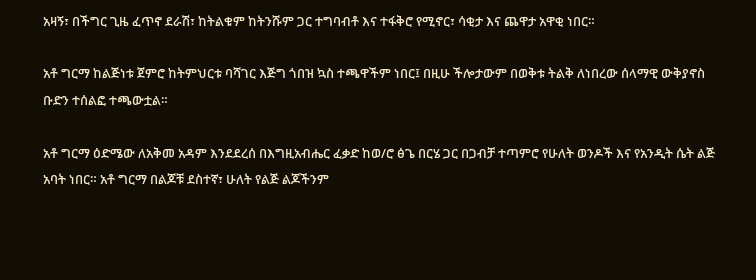አዛኝ፣ በችግር ጊዜ ፈጥኖ ደራሽ፣ ከትልቁም ከትንሹም ጋር ተግባብቶ እና ተፋቅሮ የሚኖር፣ ሳቂታ እና ጨዋታ አዋቂ ነበር።

አቶ ግርማ ከልጅነቱ ጀምሮ ከትምህርቱ ባሻገር እጅግ ጎበዝ ኳስ ተጫዋችም ነበር፤ በዚሁ ችሎታውም በወቅቱ ትልቅ ለነበረው ሰላማዊ ውቅያኖስ ቡድን ተሰልፎ ተጫውቷል።

አቶ ግርማ ዕድሜው ለአቅመ አዳም እንደደረሰ በእግዚአብሔር ፈቃድ ከወ/ሮ ፅጌ በርሄ ጋር በጋብቻ ተጣምሮ የሁለት ወንዶች እና የአንዲት ሴት ልጅ አባት ነበር። አቶ ግርማ በልጆቹ ደስተኛ፣ ሁለት የልጅ ልጆችንም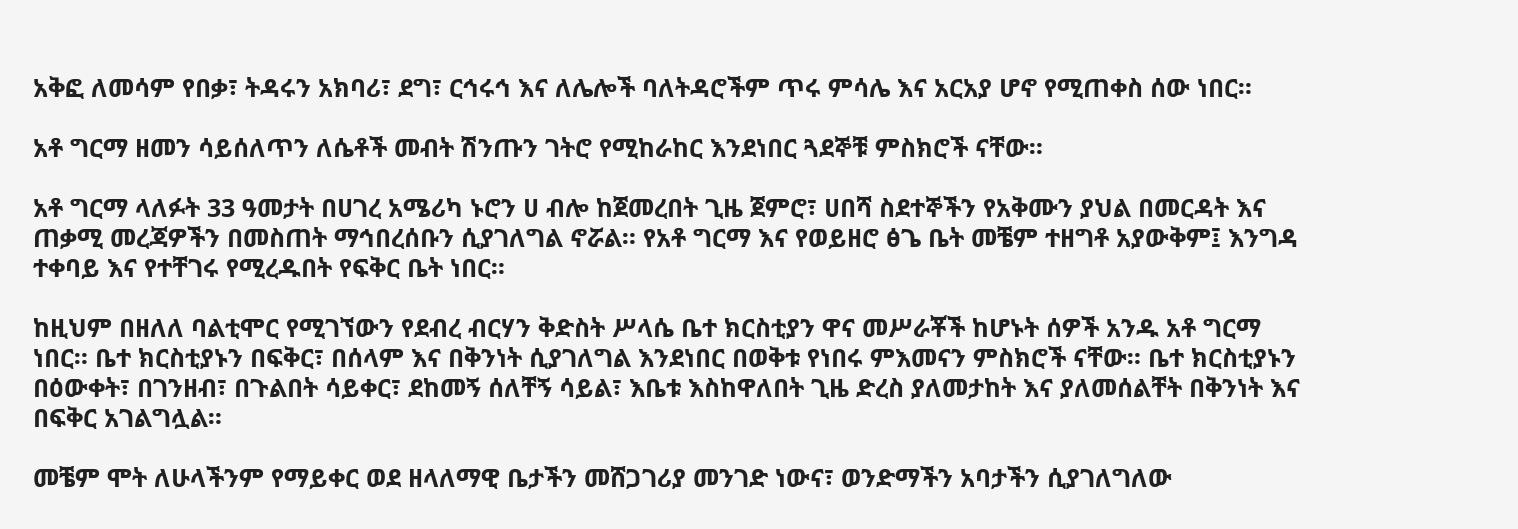አቅፎ ለመሳም የበቃ፣ ትዳሩን አክባሪ፣ ደግ፣ ርኅሩኅ እና ለሌሎች ባለትዳሮችም ጥሩ ምሳሌ እና አርአያ ሆኖ የሚጠቀስ ሰው ነበር።

አቶ ግርማ ዘመን ሳይሰለጥን ለሴቶች መብት ሽንጡን ገትሮ የሚከራከር እንደነበር ጓደኞቹ ምስክሮች ናቸው።

አቶ ግርማ ላለፉት 33 ዓመታት በሀገረ አሜሪካ ኑሮን ሀ ብሎ ከጀመረበት ጊዜ ጀምሮ፣ ሀበሻ ስደተኞችን የአቅሙን ያህል በመርዳት እና ጠቃሚ መረጃዎችን በመስጠት ማኅበረሰቡን ሲያገለግል ኖሯል። የአቶ ግርማ እና የወይዘሮ ፅጌ ቤት መቼም ተዘግቶ አያውቅም፤ እንግዳ ተቀባይ እና የተቸገሩ የሚረዱበት የፍቅር ቤት ነበር።

ከዚህም በዘለለ ባልቲሞር የሚገኘውን የደብረ ብርሃን ቅድስት ሥላሴ ቤተ ክርስቲያን ዋና መሥራቾች ከሆኑት ሰዎች አንዱ አቶ ግርማ ነበር። ቤተ ክርስቲያኑን በፍቅር፣ በሰላም እና በቅንነት ሲያገለግል እንደነበር በወቅቱ የነበሩ ምእመናን ምስክሮች ናቸው። ቤተ ክርስቲያኑን በዕውቀት፣ በገንዘብ፣ በጉልበት ሳይቀር፣ ደከመኝ ሰለቸኝ ሳይል፣ እቤቱ እስከዋለበት ጊዜ ድረስ ያለመታከት እና ያለመሰልቸት በቅንነት እና በፍቅር አገልግሏል።

መቼም ሞት ለሁላችንም የማይቀር ወደ ዘላለማዊ ቤታችን መሸጋገሪያ መንገድ ነውና፣ ወንድማችን አባታችን ሲያገለግለው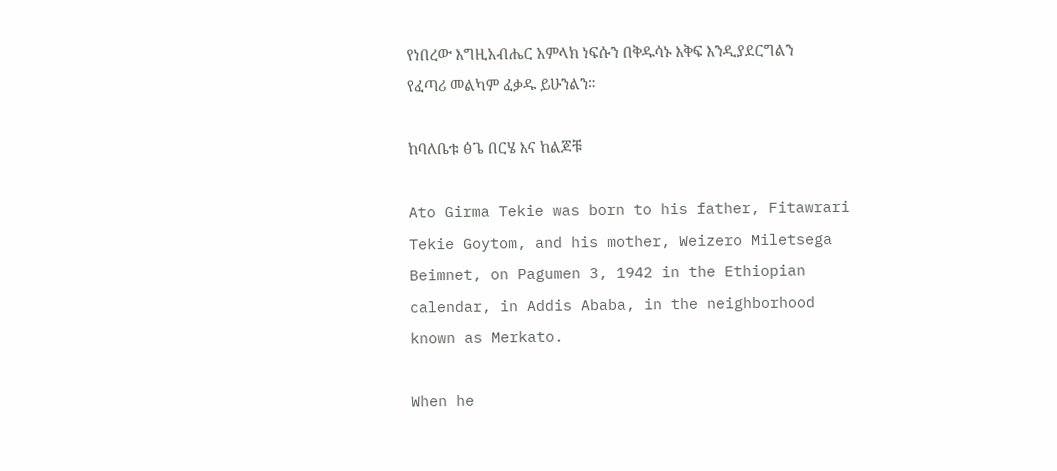የነበረው እግዚአብሔር አምላክ ነፍሱን በቅዱሳኑ እቅፍ እንዲያደርግልን የፈጣሪ መልካም ፈቃዱ ይሁንልን።

ከባለቤቱ ፅጌ በርሄ እና ከልጆቹ

Ato Girma Tekie was born to his father, Fitawrari Tekie Goytom, and his mother, Weizero Miletsega Beimnet, on Pagumen 3, 1942 in the Ethiopian calendar, in Addis Ababa, in the neighborhood known as Merkato.

When he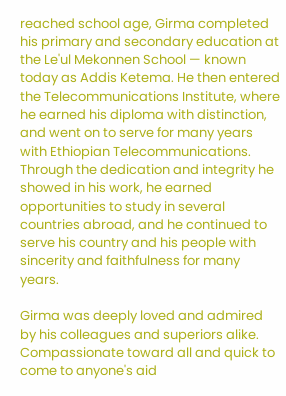reached school age, Girma completed his primary and secondary education at the Le'ul Mekonnen School — known today as Addis Ketema. He then entered the Telecommunications Institute, where he earned his diploma with distinction, and went on to serve for many years with Ethiopian Telecommunications. Through the dedication and integrity he showed in his work, he earned opportunities to study in several countries abroad, and he continued to serve his country and his people with sincerity and faithfulness for many years.

Girma was deeply loved and admired by his colleagues and superiors alike. Compassionate toward all and quick to come to anyone's aid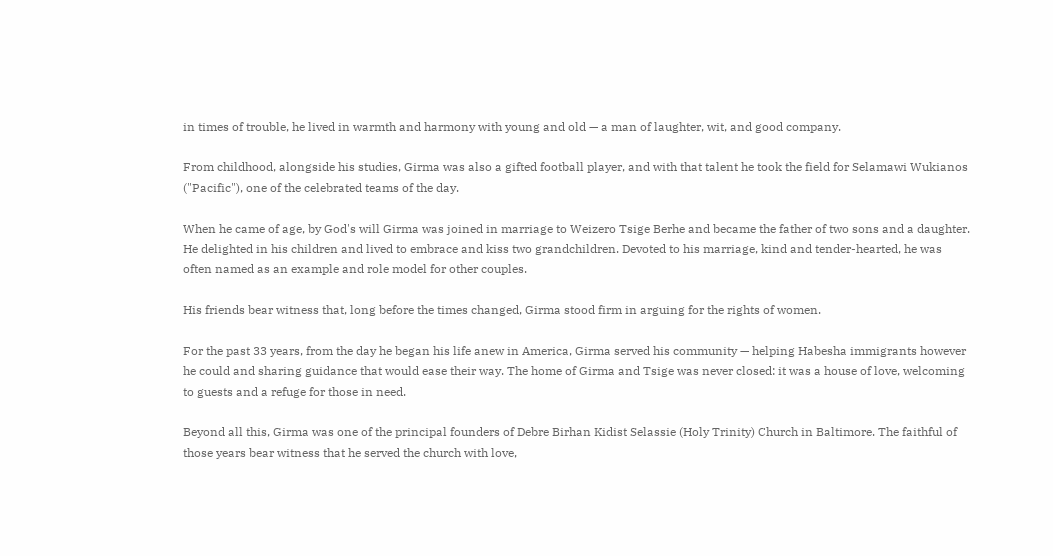in times of trouble, he lived in warmth and harmony with young and old — a man of laughter, wit, and good company.

From childhood, alongside his studies, Girma was also a gifted football player, and with that talent he took the field for Selamawi Wukianos ("Pacific"), one of the celebrated teams of the day.

When he came of age, by God's will Girma was joined in marriage to Weizero Tsige Berhe and became the father of two sons and a daughter. He delighted in his children and lived to embrace and kiss two grandchildren. Devoted to his marriage, kind and tender-hearted, he was often named as an example and role model for other couples.

His friends bear witness that, long before the times changed, Girma stood firm in arguing for the rights of women.

For the past 33 years, from the day he began his life anew in America, Girma served his community — helping Habesha immigrants however he could and sharing guidance that would ease their way. The home of Girma and Tsige was never closed: it was a house of love, welcoming to guests and a refuge for those in need.

Beyond all this, Girma was one of the principal founders of Debre Birhan Kidist Selassie (Holy Trinity) Church in Baltimore. The faithful of those years bear witness that he served the church with love,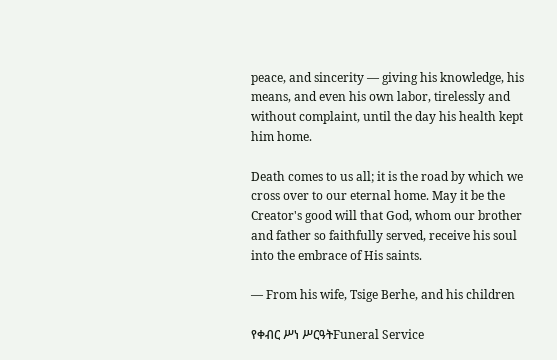peace, and sincerity — giving his knowledge, his means, and even his own labor, tirelessly and without complaint, until the day his health kept him home.

Death comes to us all; it is the road by which we cross over to our eternal home. May it be the Creator's good will that God, whom our brother and father so faithfully served, receive his soul into the embrace of His saints.

— From his wife, Tsige Berhe, and his children

የቀብር ሥነ ሥርዓትFuneral Service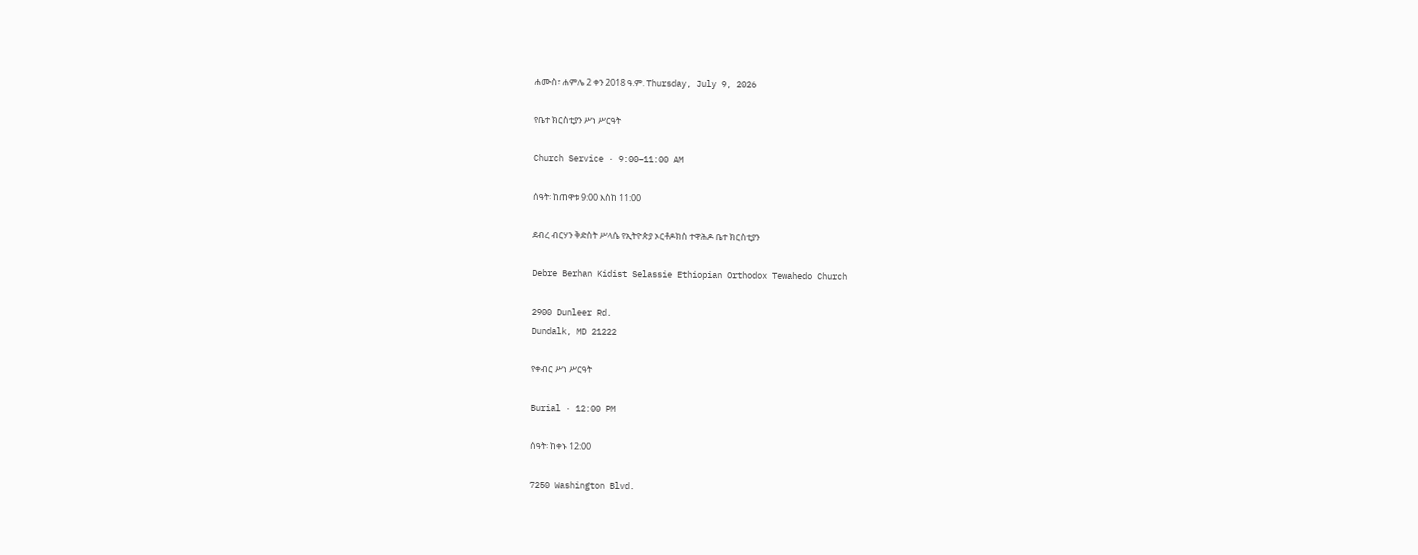ሐሙስ፣ ሐምሌ 2 ቀን 2018 ዓ.ም. Thursday, July 9, 2026

የቤተ ክርስቲያን ሥነ ሥርዓት

Church Service · 9:00–11:00 AM

ሰዓት፡ ከጠዋቱ 9:00 እስከ 11:00

ደብረ ብርሃን ቅድስት ሥላሴ የኢትዮጵያ ኦርቶዶክስ ተዋሕዶ ቤተ ክርስቲያን

Debre Berhan Kidist Selassie Ethiopian Orthodox Tewahedo Church

2900 Dunleer Rd.
Dundalk, MD 21222

የቀብር ሥነ ሥርዓት

Burial · 12:00 PM

ሰዓት፡ ከቀኑ 12:00

7250 Washington Blvd.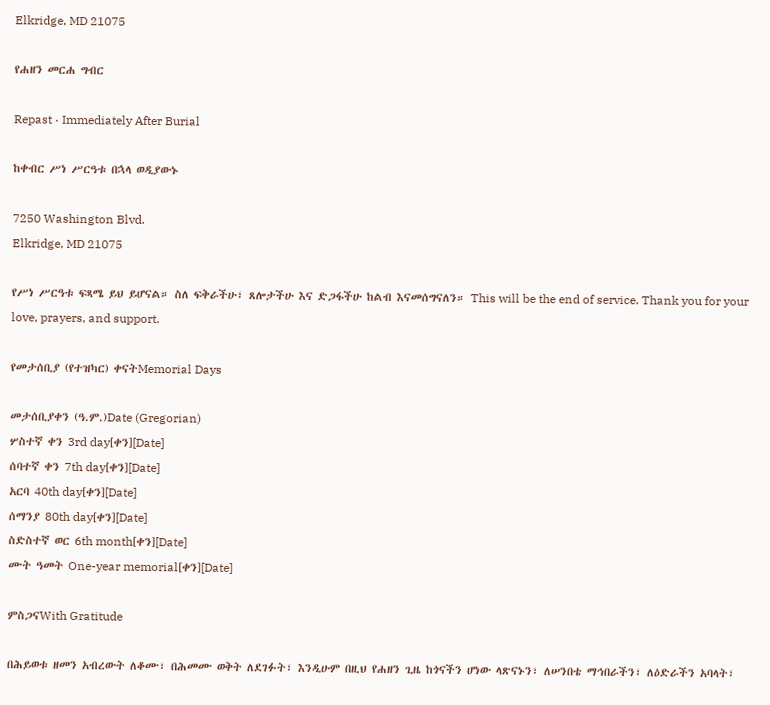Elkridge, MD 21075

የሐዘን መርሐ ግብር

Repast · Immediately After Burial

ከቀብር ሥነ ሥርዓቱ በኋላ ወዲያውኑ

7250 Washington Blvd.
Elkridge, MD 21075

የሥነ ሥርዓቱ ፍጻሜ ይህ ይሆናል። ስለ ፍቅራችሁ፣ ጸሎታችሁ እና ድጋፋችሁ ከልብ እናመሰግናለን። This will be the end of service. Thank you for your love, prayers, and support.

የመታሰቢያ (የተዝካር) ቀናትMemorial Days

መታሰቢያቀን (ዓ.ም.)Date (Gregorian)
ሦስተኛ ቀን 3rd day[ቀን][Date]
ሰባተኛ ቀን 7th day[ቀን][Date]
አርባ 40th day[ቀን][Date]
ሰማንያ 80th day[ቀን][Date]
ስድስተኛ ወር 6th month[ቀን][Date]
ሙት ዓመት One-year memorial[ቀን][Date]

ምስጋናWith Gratitude

በሕይወቱ ዘመን አብረውት ለቆሙ፣ በሕመሙ ወቅት ለደገፉት፣ እንዲሁም በዚህ የሐዘን ጊዜ ከጎናችን ሆነው ላጽናኑን፣ ለሠንበቴ ማኅበራችን፣ ለዕድራችን አባላት፣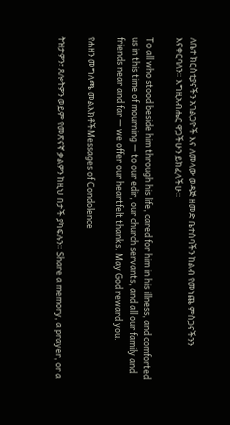ለቤተ ክርስቲያናችን አገልጋዮች እና ለመላው ወዳጅ ዘመድ ቤተሰባችን ከልብ የመነጨ ምስጋናችንን እናቀርባለን። እግዚአብሔር ዋጋችሁን ይክፈላችሁ።

To all who stood beside him through his life, cared for him in his illness, and comforted us in this time of mourning — to our edir, our church servants, and all our family and friends near and far — we offer our heartfelt thanks. May God reward you.

የሐዘን መግለጫ መልእክቶችMessages of Condolence

ትዝታዎን፣ ጸሎትዎን ወይም የመጽናኛ ቃልዎን ከዚህ በታች ያካፍሉን። Share a memory, a prayer, or a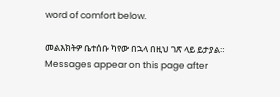word of comfort below.

መልእክትዎ ቤተሰቡ ካየው በኋላ በዚህ ገጽ ላይ ይታያል። Messages appear on this page after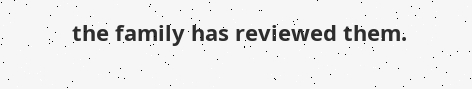the family has reviewed them.